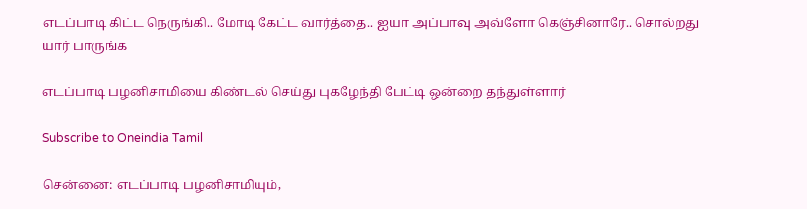எடப்பாடி கிட்ட நெருங்கி.. மோடி கேட்ட வார்த்தை.. ஐயா அப்பாவு அவ்ளோ கெஞ்சினாரே.. சொல்றது யார் பாருங்க

எடப்பாடி பழனிசாமியை கிண்டல் செய்து புகழேந்தி பேட்டி ஒன்றை தந்துள்ளார்

Subscribe to Oneindia Tamil

சென்னை: எடப்பாடி பழனிசாமியும்,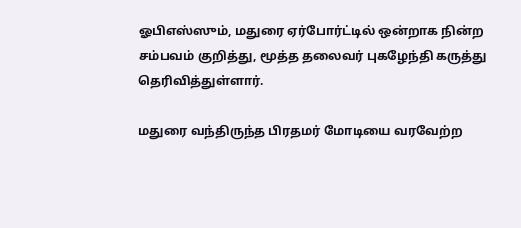ஓபிஎஸ்ஸும், மதுரை ஏர்போர்ட்டில் ஒன்றாக நின்ற சம்பவம் குறித்து, மூத்த தலைவர் புகழேந்தி கருத்து தெரிவித்துள்ளார்.

மதுரை வந்திருந்த பிரதமர் மோடியை வரவேற்ற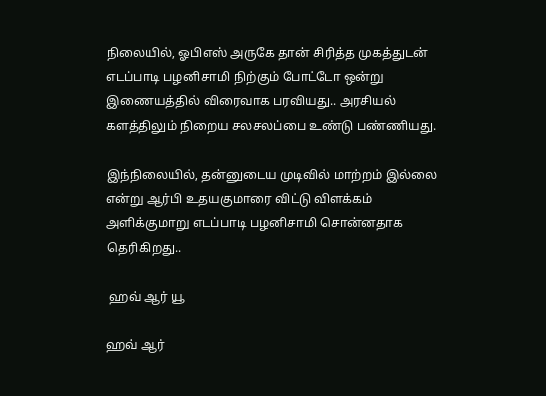நிலையில், ஓபிஎஸ் அருகே தான் சிரித்த முகத்துடன் எடப்பாடி பழனிசாமி நிற்கும் போட்டோ ஒன்று இணையத்தில் விரைவாக பரவியது.. அரசியல் களத்திலும் நிறைய சலசலப்பை உண்டு பண்ணியது.

இந்நிலையில், தன்னுடைய முடிவில் மாற்றம் இல்லை என்று ஆர்பி உதயகுமாரை விட்டு விளக்கம் அளிக்குமாறு எடப்பாடி பழனிசாமி சொன்னதாக தெரிகிறது..

 ஹவ் ஆர் யூ

ஹவ் ஆர்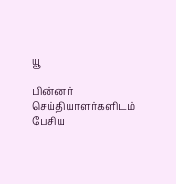யூ

பின்னர் செய்தியாளர்களிடம் பேசிய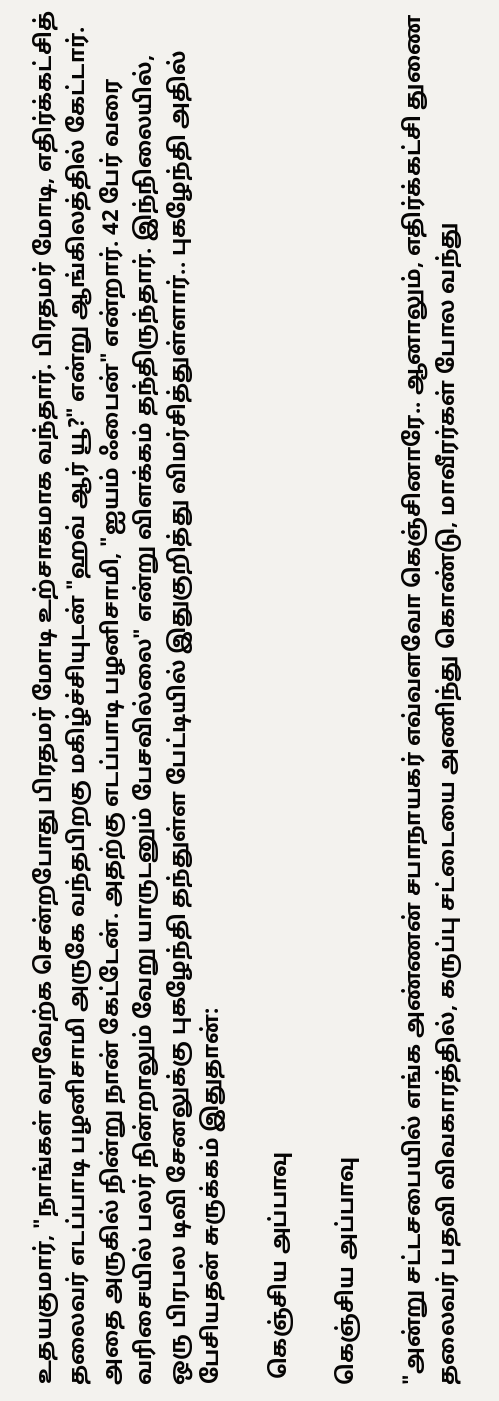உதயகுமார், "நாங்கள் வரவேற்க சென்றபோது பிரதமர் மோடி உற்சாகமாக வந்தார். பிரதமர் மோடி, எதிர்க்கட்சித் தலைவர் எடப்பாடி பழனிசாமி அருகே வந்தபிறகு மகிழ்ச்சியுடன் "ஹவ் ஆர் யூ?" என்று ஆங்கிலத்தில் கேட்டார். அதை அருகில் நின்று நான் கேட்டேன். அதற்கு எடப்பாடி பழனிசாமி, "ஐயம் ஃபைன்" என்றார். 42 பேர் வரை வரிசையில் பலர் நின்றாலும் வேறு யாருடனும் பேசவில்லை" என்று விளக்கம் தந்திருந்தார். இந்நிலையில், ஒரு பிரபல டிவி சேனலுக்கு புகழேந்தி தந்துள்ள பேட்டியில் இதுகுறித்து விமர்சித்துள்ளார்.. புகழேந்தி அதில் பேசியதன் சுருக்கம் இதுதான்:

 கெஞ்சிய அப்பாவு

கெஞ்சிய அப்பாவு

"அன்று சட்டசபையில் எங்க அண்ணன் சபாநாயகர் எவ்வளவோ கெஞ்சினாரே.. ஆனாலும், எதிர்க்கட்சி துணை தலைவர் பதவி விவகாரத்தில், கருப்பு சட்டையை அணிந்து கொண்டு, மாவீரர்கள் போல வந்து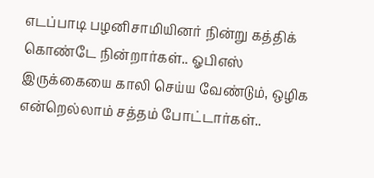எடப்பாடி பழனிசாமியினர் நின்று கத்திக் கொண்டே நின்றார்கள்.. ஓபிஎஸ் இருக்கையை காலி செய்ய வேண்டும், ஒழிக என்றெல்லாம் சத்தம் போட்டார்கள்..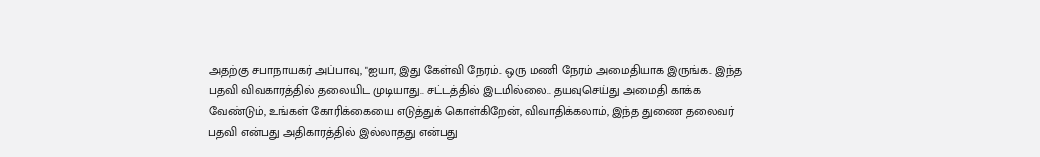அதற்கு சபாநாயகர் அப்பாவு, "ஐயா, இது கேள்வி நேரம்.. ஒரு மணி நேரம் அமைதியாக இருங்க.. இந்த பதவி விவகாரத்தில் தலையிட முடியாது.. சட்டத்தில் இடமில்லை.. தயவுசெய்து அமைதி காக்க வேண்டும், உங்கள் கோரிக்கையை எடுத்துக் கொள்கிறேன், விவாதிக்கலாம், இந்த துணை தலைவர் பதவி என்பது அதிகாரத்தில் இல்லாதது என்பது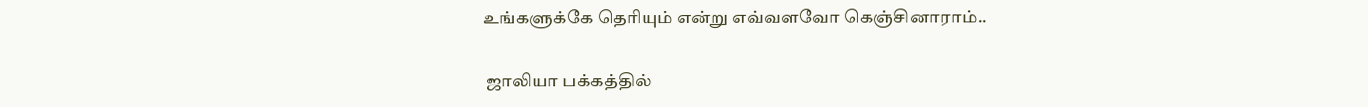உங்களுக்கே தெரியும் என்று எவ்வளவோ கெஞ்சினாராம்..

 ஜாலியா பக்கத்தில்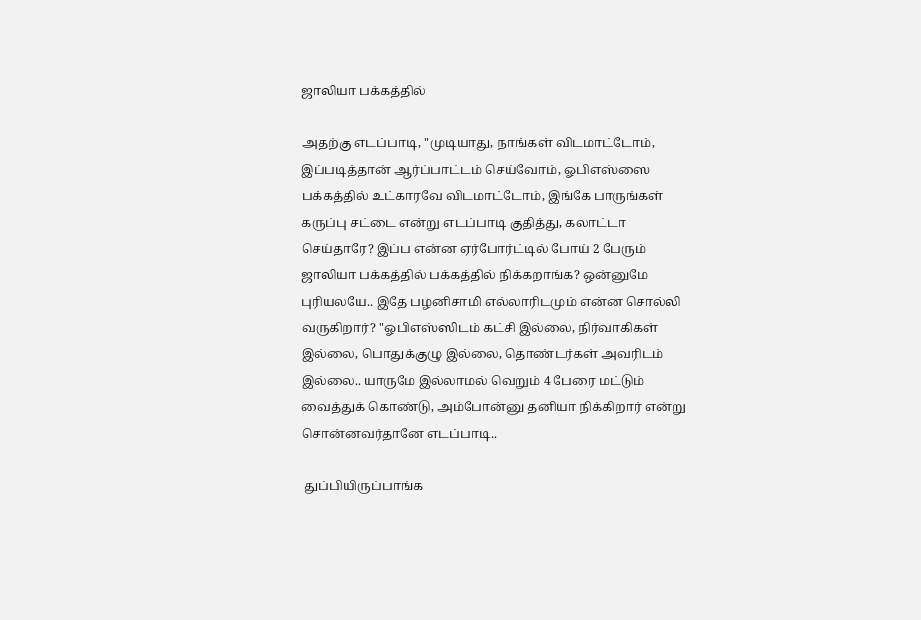ஜாலியா பக்கத்தில்

அதற்கு எடப்பாடி, "முடியாது, நாங்கள் விடமாட்டோம், இப்படித்தான் ஆர்ப்பாட்டம் செய்வோம், ஓபிஎஸ்ஸை பக்கத்தில் உட்காரவே விடமாட்டோம், இங்கே பாருங்கள் கருப்பு சட்டை என்று எடப்பாடி குதித்து, கலாட்டா செய்தாரே? இப்ப என்ன ஏர்போர்ட்டில் போய் 2 பேரும் ஜாலியா பக்கத்தில் பக்கத்தில் நிக்கறாங்க? ஒன்னுமே புரியலயே.. இதே பழனிசாமி எல்லாரிடமும் என்ன சொல்லி வருகிறார்? "ஓபிஎஸ்ஸிடம் கட்சி இல்லை, நிர்வாகிகள் இல்லை, பொதுக்குழு இல்லை, தொண்டர்கள் அவரிடம் இல்லை.. யாருமே இல்லாமல் வெறும் 4 பேரை மட்டும் வைத்துக் கொண்டு, அம்போன்னு தனியா நிக்கிறார் என்று சொன்னவர்தானே எடப்பாடி..

 துப்பியிருப்பாங்க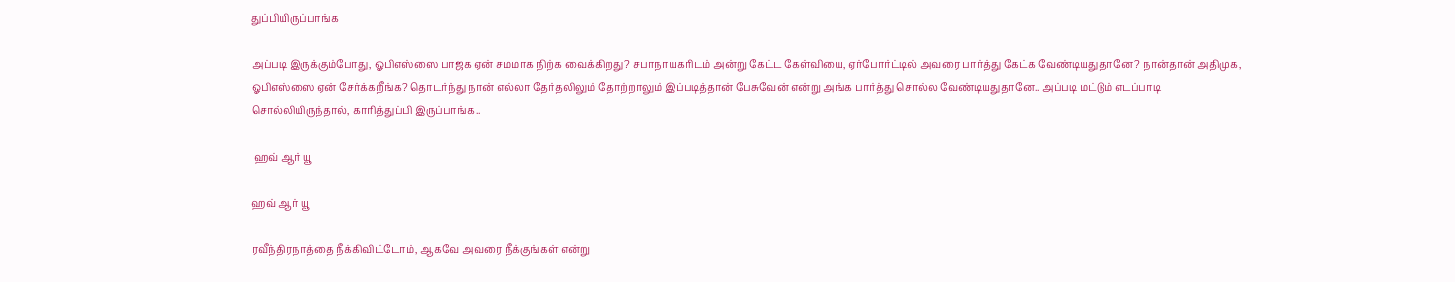துப்பியிருப்பாங்க

அப்படி இருக்கும்போது, ஓபிஎஸ்ஸை பாஜக ஏன் சமமாக நிற்க வைக்கிறது? சபாநாயகரிடம் அன்று கேட்ட கேள்வியை, ஏர்போர்ட்டில் அவரை பார்த்து கேட்க வேண்டியதுதானே? நான்தான் அதிமுக, ஓபிஎஸ்ஸை ஏன் சேர்க்கறீங்க? தொடர்ந்து நான் எல்லா தேர்தலிலும் தோற்றாலும் இப்படித்தான் பேசுவேன் என்று அங்க பார்த்து சொல்ல வேண்டியதுதானே.. அப்படி மட்டும் எடப்பாடி சொல்லியிருந்தால், காரித்துப்பி இருப்பாங்க..

 ஹவ் ஆர் யூ

ஹவ் ஆர் யூ

ரவீந்திரநாத்தை நீக்கிவிட்டோம், ஆகவே அவரை நீக்குங்கள் என்று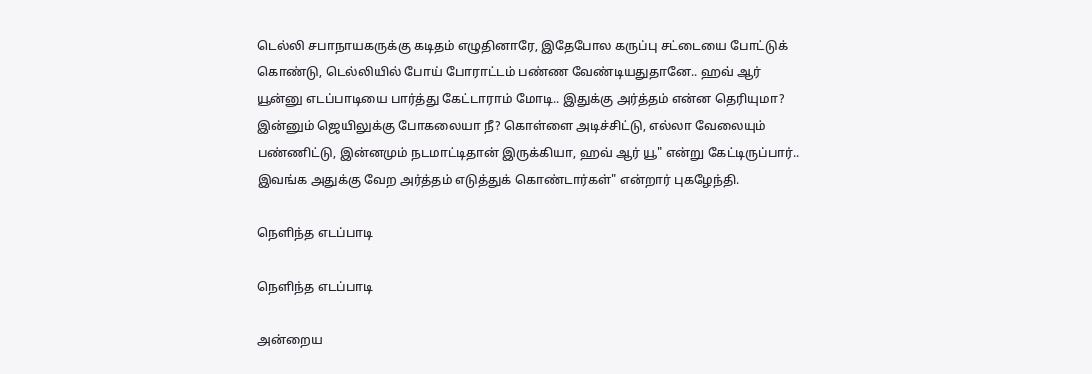டெல்லி சபாநாயகருக்கு கடிதம் எழுதினாரே, இதேபோல கருப்பு சட்டையை போட்டுக் கொண்டு, டெல்லியில் போய் போராட்டம் பண்ண வேண்டியதுதானே.. ஹவ் ஆர் யூன்னு எடப்பாடியை பார்த்து கேட்டாராம் மோடி.. இதுக்கு அர்த்தம் என்ன தெரியுமா? இன்னும் ஜெயிலுக்கு போகலையா நீ? கொள்ளை அடிச்சிட்டு, எல்லா வேலையும் பண்ணிட்டு, இன்னமும் நடமாட்டிதான் இருக்கியா, ஹவ் ஆர் யூ" என்று கேட்டிருப்பார்.. இவங்க அதுக்கு வேற அர்த்தம் எடுத்துக் கொண்டார்கள்" என்றார் புகழேந்தி.

நெளிந்த எடப்பாடி

நெளிந்த எடப்பாடி

அன்றைய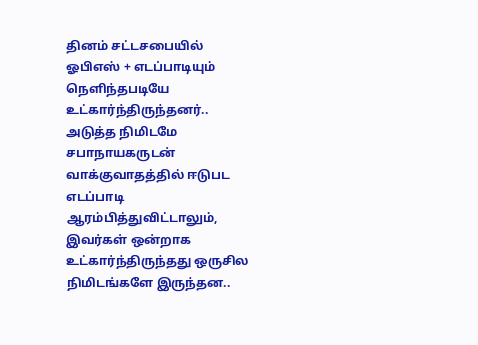தினம் சட்டசபையில் ஓபிஎஸ் + எடப்பாடியும் நெளிந்தபடியே உட்கார்ந்திருந்தனர்.. அடுத்த நிமிடமே சபாநாயகருடன் வாக்குவாதத்தில் ஈடுபட எடப்பாடி ஆரம்பித்துவிட்டாலும், இவர்கள் ஒன்றாக உட்கார்ந்திருந்தது ஒருசில நிமிடங்களே இருந்தன..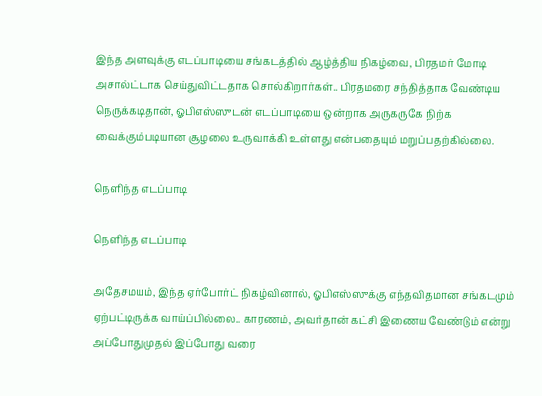இந்த அளவுக்கு எடப்பாடியை சங்கடத்தில் ஆழ்த்திய நிகழ்வை, பிரதமர் மோடி அசால்ட்டாக செய்துவிட்டதாக சொல்கிறார்கள்.. பிரதமரை சந்தித்தாக வேண்டிய நெருக்கடிதான், ஓபிஎஸ்ஸுடன் எடப்பாடியை ஒன்றாக அருகருகே நிற்க வைக்கும்படியான சூழலை உருவாக்கி உள்ளது என்பதையும் மறுப்பதற்கில்லை.

நெளிந்த எடப்பாடி

நெளிந்த எடப்பாடி

அதேசமயம், இந்த ஏர்போர்ட் நிகழ்வினால், ஓபிஎஸ்ஸுக்கு எந்தவிதமான சங்கடமும் ஏற்பட்டிருக்க வாய்ப்பில்லை.. காரணம், அவர்தான் கட்சி இணைய வேண்டும் என்று அப்போதுமுதல் இப்போது வரை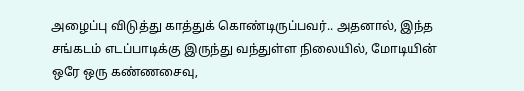அழைப்பு விடுத்து காத்துக் கொண்டிருப்பவர்.. அதனால், இந்த சங்கடம் எடப்பாடிக்கு இருந்து வந்துள்ள நிலையில், மோடியின் ஒரே ஒரு கண்ணசைவு,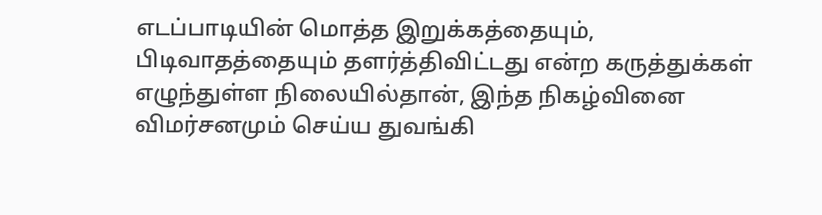எடப்பாடியின் மொத்த இறுக்கத்தையும், பிடிவாதத்தையும் தளர்த்திவிட்டது என்ற கருத்துக்கள் எழுந்துள்ள நிலையில்தான், இந்த நிகழ்வினை விமர்சனமும் செய்ய துவங்கி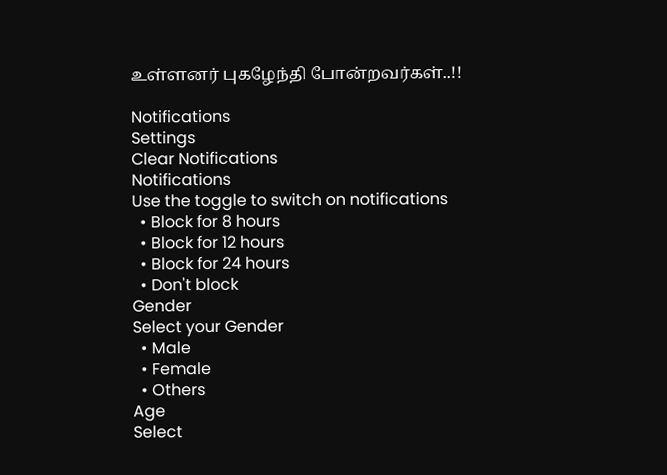உள்ளனர் புகழேந்தி போன்றவர்கள்..!!

Notifications
Settings
Clear Notifications
Notifications
Use the toggle to switch on notifications
  • Block for 8 hours
  • Block for 12 hours
  • Block for 24 hours
  • Don't block
Gender
Select your Gender
  • Male
  • Female
  • Others
Age
Select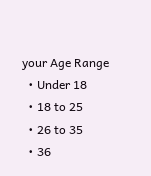your Age Range
  • Under 18
  • 18 to 25
  • 26 to 35
  • 36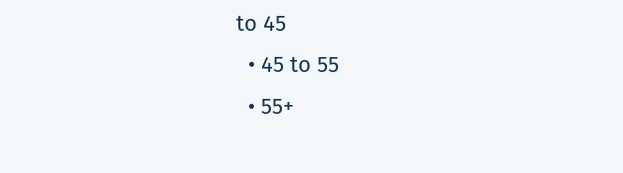to 45
  • 45 to 55
  • 55+